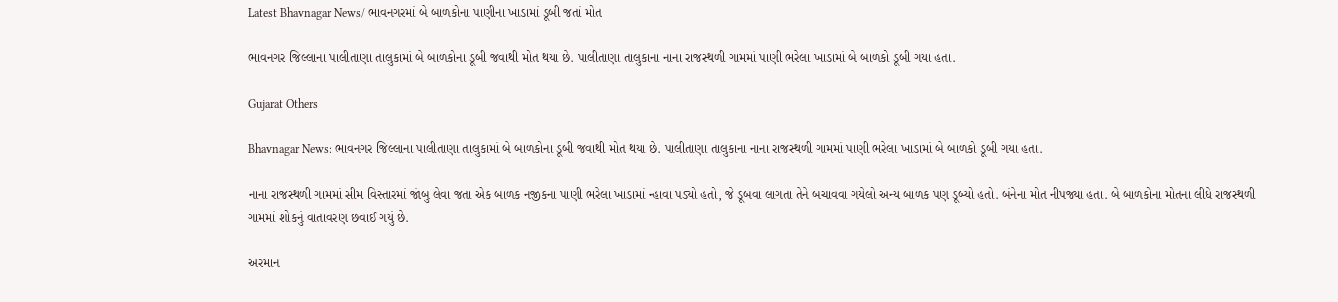Latest Bhavnagar News/ ભાવનગરમાં બે બાળકોના પાણીના ખાડામાં ડૂબી જતાં મોત

ભાવનગર જિલ્લાના પાલીતાણા તાલુકામાં બે બાળકોના ડૂબી જવાથી મોત થયા છે. પાલીતાણા તાલુકાના નાના રાજસ્થળી ગામમાં પાણી ભરેલા ખાડામાં બે બાળકો ડૂબી ગયા હતા.

Gujarat Others

Bhavnagar News: ભાવનગર જિલ્લાના પાલીતાણા તાલુકામાં બે બાળકોના ડૂબી જવાથી મોત થયા છે. પાલીતાણા તાલુકાના નાના રાજસ્થળી ગામમાં પાણી ભરેલા ખાડામાં બે બાળકો ડૂબી ગયા હતા.

નાના રાજસ્થળી ગામમાં સીમ વિસ્તારમાં જાંબુ લેવા જતા એક બાળક નજીકના પાણી ભરેલા ખાડામાં ન્હાવા પડ્યો હતો, જે ડૂબવા લાગતા તેને બચાવવા ગયેલો અન્ય બાળક પણ ડૂબ્યો હતો. બંનેના મોત નીપજ્યા હતા. બે બાળકોના મોતના લીધે રાજસ્થળી ગામમાં શોકનું વાતાવરણ છવાઈ ગયું છે.

અરમાન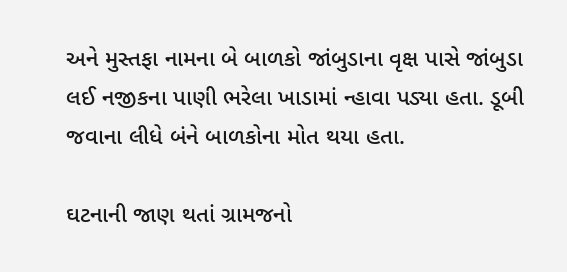અને મુસ્તફા નામના બે બાળકો જાંબુડાના વૃક્ષ પાસે જાંબુડા લઈ નજીકના પાણી ભરેલા ખાડામાં ન્હાવા પડ્યા હતા. ડૂબી જવાના લીધે બંને બાળકોના મોત થયા હતા.

ઘટનાની જાણ થતાં ગ્રામજનો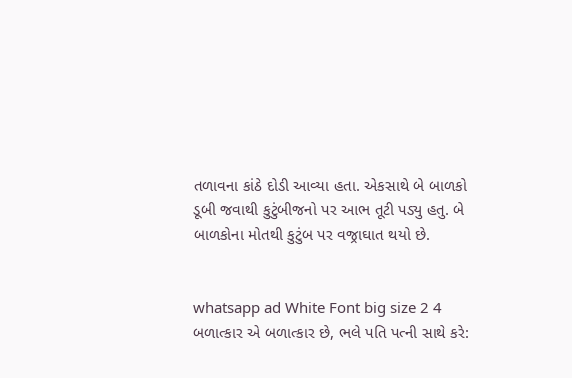તળાવના કાંઠે દોડી આવ્યા હતા. એકસાથે બે બાળકો ડૂબી જવાથી કુટુંબીજનો પર આભ તૂટી પડ્યુ હતુ. બે બાળકોના મોતથી કુટુંબ પર વજ્રાઘાત થયો છે.


whatsapp ad White Font big size 2 4 બળાત્કાર એ બળાત્કાર છે, ભલે પતિ પત્ની સાથે કરે: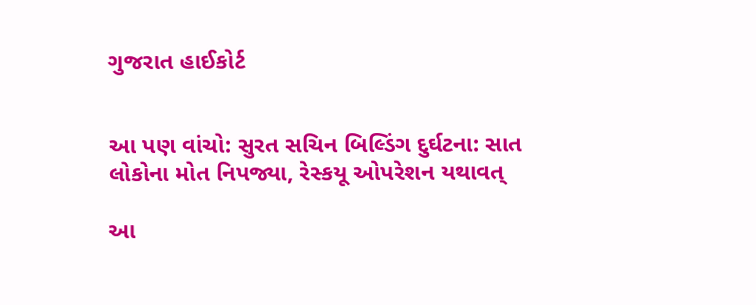ગુજરાત હાઈકોર્ટ


આ પણ વાંચો: સુરત સચિન બિલ્ડિંગ દુર્ઘટના: સાત લોકોના મોત નિપજ્યા, રેસ્કયૂ ઓપરેશન યથાવત્

આ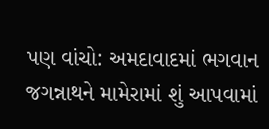પણ વાંચો: અમદાવાદમાં ભગવાન જગન્નાથને મામેરામાં શું આપવામાં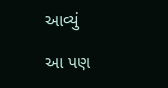આવ્યું

આ પણ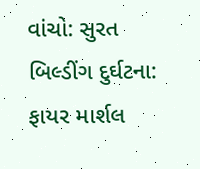વાંચો: સુરત બિલ્ડીંગ દુર્ઘટના: ફાયર માર્શલ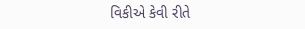વિકીએ કેવી રીતે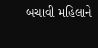બચાવી મહિલાને